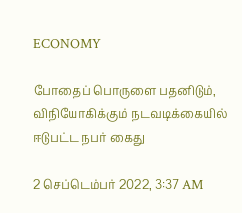ECONOMY

போதைப் பொருளை பதனிடும், விநியோகிக்கும் நடவடிக்கையில் ஈடுபட்ட நபர் கைது

2 செப்டெம்பர் 2022, 3:37 AM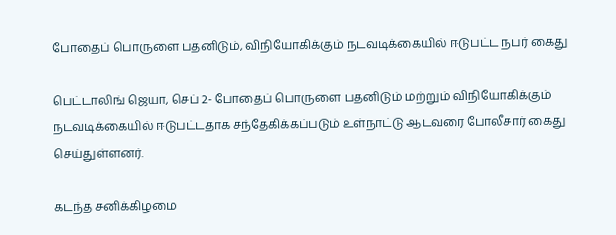போதைப் பொருளை பதனிடும், விநியோகிக்கும் நடவடிக்கையில் ஈடுபட்ட நபர் கைது

பெட்டாலிங் ஜெயா, செப் 2- போதைப் பொருளை பதனிடும் மற்றும் விநியோகிக்கும் நடவடிக்கையில் ஈடுபட்டதாக சந்தேகிக்கப்படும் உள்நாட்டு ஆடவரை போலீசார் கைது செய்துள்ளனர்.

கடந்த சனிக்கிழமை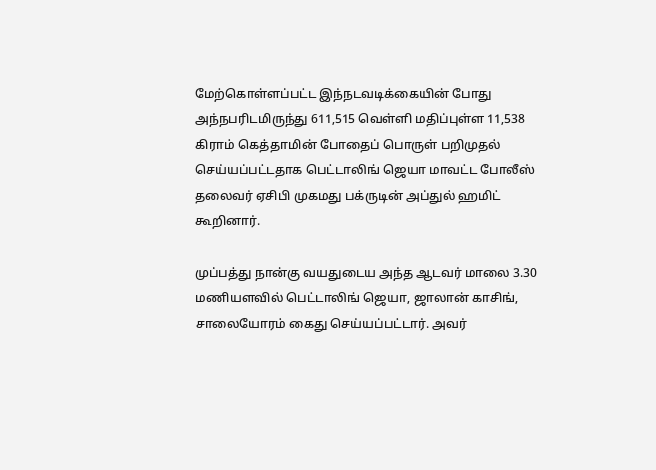மேற்கொள்ளப்பட்ட இந்நடவடிக்கையின் போது அந்நபரிடமிருந்து 611,515 வெள்ளி மதிப்புள்ள 11,538 கிராம் கெத்தாமின் போதைப் பொருள் பறிமுதல் செய்யப்பட்டதாக பெட்டாலிங் ஜெயா மாவட்ட போலீஸ் தலைவர் ஏசிபி முகமது பக்ருடின் அப்துல் ஹமிட் கூறினார்.

முப்பத்து நான்கு வயதுடைய அந்த ஆடவர் மாலை 3.30 மணியளவில் பெட்டாலிங் ஜெயா, ஜாலான் காசிங், சாலையோரம் கைது செய்யப்பட்டார். அவர்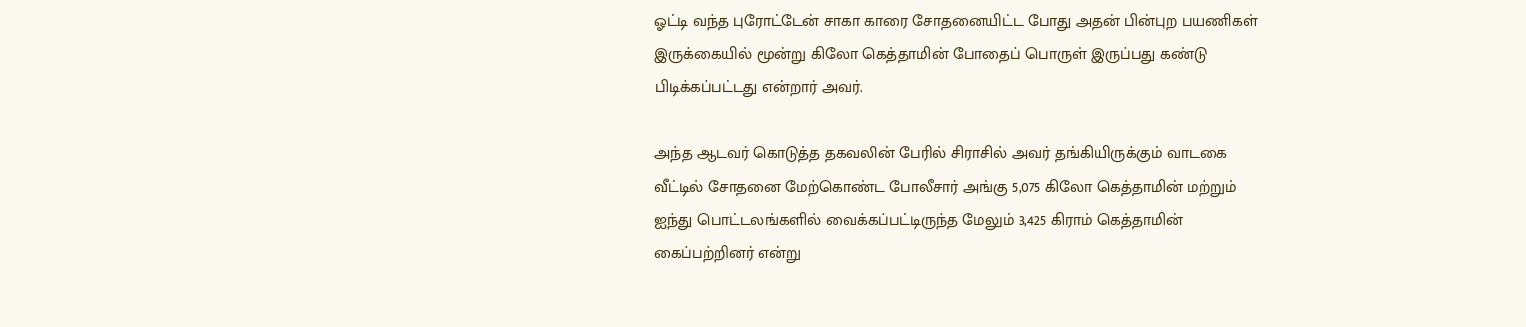ஓட்டி வந்த புரோட்டேன் சாகா காரை சோதனையிட்ட போது அதன் பின்புற பயணிகள் இருக்கையில் மூன்று கிலோ கெத்தாமின் போதைப் பொருள் இருப்பது கண்டு பிடிக்கப்பட்டது என்றார் அவர்.

அந்த ஆடவர் கொடுத்த தகவலின் பேரில் சிராசில் அவர் தங்கியிருக்கும் வாடகை வீட்டில் சோதனை மேற்கொண்ட போலீசார் அங்கு 5,075 கிலோ கெத்தாமின் மற்றும் ஐந்து பொட்டலங்களில் வைக்கப்பட்டிருந்த மேலும் 3,425 கிராம் கெத்தாமின் கைப்பற்றினர் என்று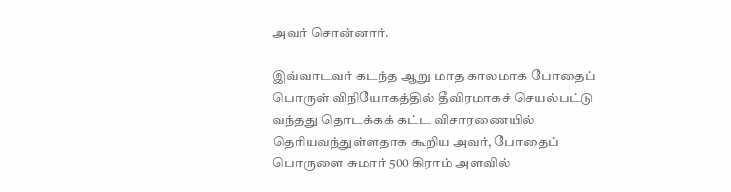அவர் சொன்னார்.

இவ்வாடவர் கடந்த ஆறு மாத காலமாக போதைப் பொருள் விநியோகத்தில் தீவிரமாகச் செயல்பட்டு வந்தது தொடக்கக் கட்ட விசாரணையில் தெரியவந்துள்ளதாக கூறிய அவர், போதைப் பொருளை சுமார் 500 கிராம் அளவில்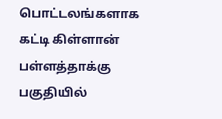பொட்டலங்களாக கட்டி கிள்ளான் பள்ளத்தாக்கு பகுதியில்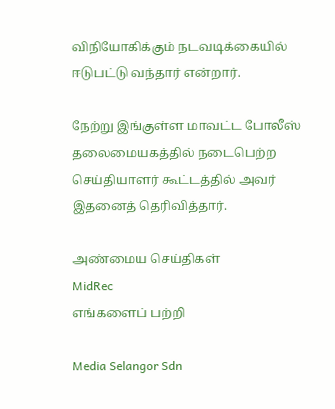விநியோகிக்கும் நடவடிக்கையில் ஈடுபட்டு வந்தார் என்றார்.

நேற்று இங்குள்ள மாவட்ட போலீஸ் தலைமையகத்தில் நடைபெற்ற செய்தியாளர் கூட்டத்தில் அவர் இதனைத் தெரிவித்தார்.

அண்மைய செய்திகள்
MidRec
எங்களைப் பற்றி

Media Selangor Sdn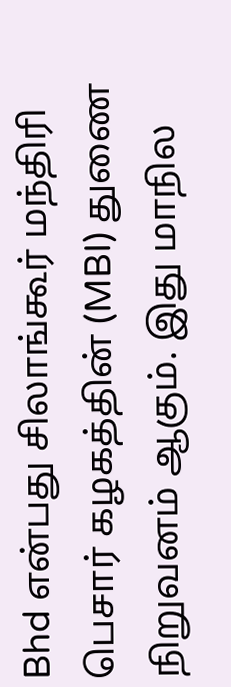Bhd என்பது சிலாங்கூர் மந்திரி பெசார் கழகத்தின் (MBI) துணை நிறுவனம் ஆகும். இது மாநில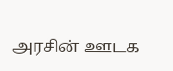அரசின் ஊடக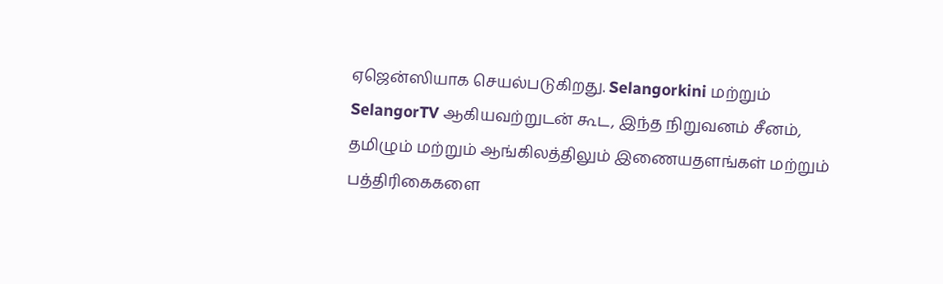ஏஜென்ஸியாக செயல்படுகிறது. Selangorkini மற்றும் SelangorTV ஆகியவற்றுடன் கூட, இந்த நிறுவனம் சீனம், தமிழும் மற்றும் ஆங்கிலத்திலும் இணையதளங்கள் மற்றும் பத்திரிகைகளை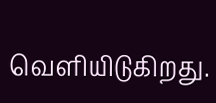வெளியிடுகிறது.